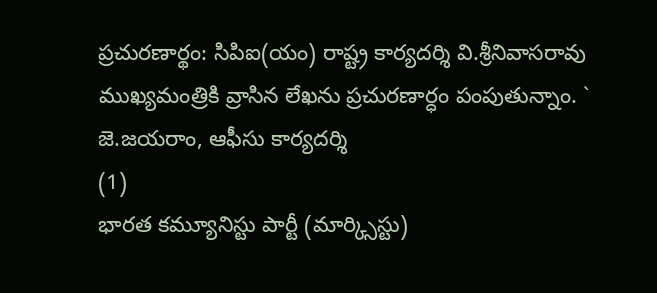ప్రచురణార్థం: సిపిఐ(యం) రాష్ట్ర కార్యదర్శి వి.శ్రీనివాసరావు ముఖ్యమంత్రికి వ్రాసిన లేఖను ప్రచురణార్ధం పంపుతున్నాం. ` జె.జయరాం, ఆఫీసు కార్యదర్శి
(1)
భారత కమ్యూనిస్టు పార్టీ (మార్క్సిస్టు)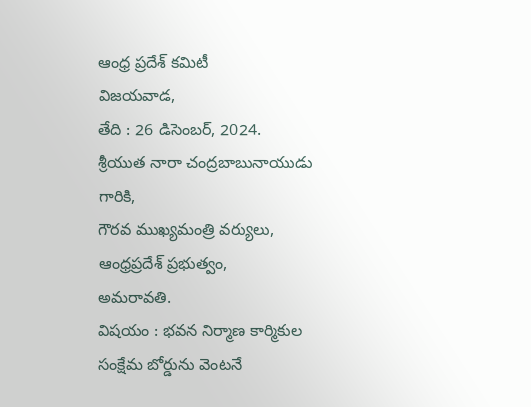ఆంధ్ర ప్రదేశ్ కమిటీ
విజయవాడ,
తేది : 26 డిసెంబర్, 2024.
శ్రీయుత నారా చంద్రబాబునాయుడు గారికి,
గౌరవ ముఖ్యమంత్రి వర్యులు,
ఆంధ్రప్రదేశ్ ప్రభుత్వం,
అమరావతి.
విషయం : భవన నిర్మాణ కార్మికుల సంక్షేమ బోర్డును వెంటనే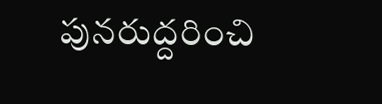పునరుద్దరించి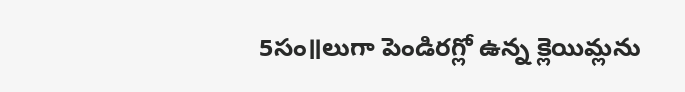5సం॥లుగా పెండిరగ్లో ఉన్న క్లెయిమ్లను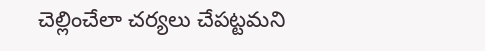చెల్లించేలా చర్యలు చేపట్టమని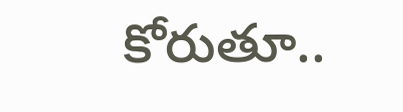కోరుతూ..